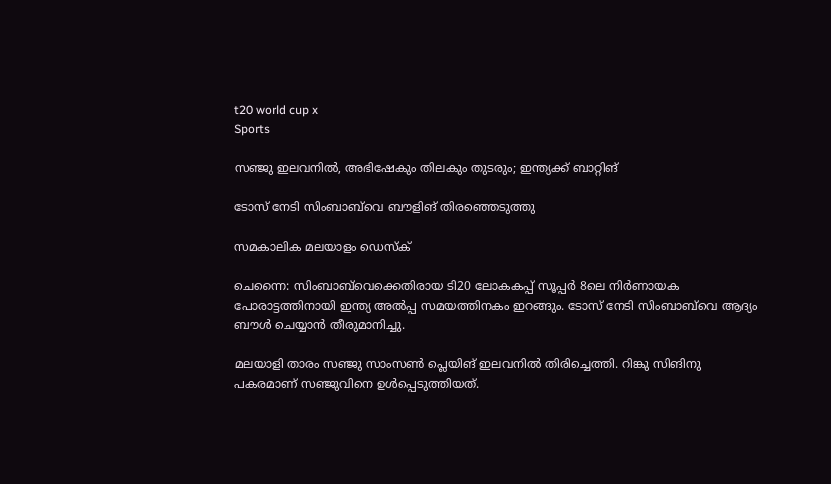t20 world cup x
Sports

സഞ്ജു ഇലവനില്‍, അഭിഷേകും തിലകും തുടരും; ഇന്ത്യക്ക് ബാറ്റിങ്

ടോസ് നേടി സിംബാബ്‌വെ ബൗളിങ് തിരഞ്ഞെടുത്തു

സമകാലിക മലയാളം ഡെസ്ക്

ചെന്നൈ: സിംബാബ്‌വെക്കെതിരായ ടി20 ലോകകപ്പ് സൂപ്പര്‍ 8ലെ നിര്‍ണായക പോരാട്ടത്തിനായി ഇന്ത്യ അല്‍പ്പ സമയത്തിനകം ഇറങ്ങും. ടോസ് നേടി സിംബാബ്‌വെ ആദ്യം ബൗള്‍ ചെയ്യാന്‍ തീരുമാനിച്ചു.

മലയാളി താരം സഞ്ജു സാംസണ്‍ പ്ലെയിങ് ഇലവനില്‍ തിരിച്ചെത്തി. റിങ്കു സിങിനു പകരമാണ് സഞ്ജുവിനെ ഉള്‍പ്പെടുത്തിയത്.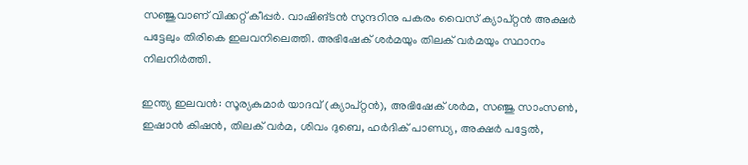സഞ്ജുവാണ് വിക്കറ്റ് കീപ്പര്‍. വാഷിങ്ടന്‍ സുന്ദറിനു പകരം വൈസ് ക്യാപ്റ്റന്‍ അക്ഷര്‍ പട്ടേലും തിരികെ ഇലവനിലെത്തി. അഭിഷേക് ശര്‍മയും തിലക് വര്‍മയും സ്ഥാനം നിലനിര്‍ത്തി.

ഇന്ത്യ ഇലവന്‍: സൂര്യകുമാര്‍ യാദവ് (ക്യാപ്റ്റന്‍), അഭിഷേക് ശര്‍മ, സഞ്ജു സാംസണ്‍, ഇഷാന്‍ കിഷന്‍, തിലക് വര്‍മ, ശിവം ദുബെ, ഹര്‍ദിക് പാണ്ഡ്യ, അക്ഷര്‍ പട്ടേല്‍,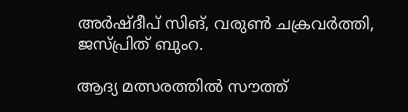അര്‍ഷ്ദീപ് സിങ്, വരുണ്‍ ചക്രവര്‍ത്തി, ജസ്പ്രിത് ബുംറ.

ആദ്യ മത്സരത്തിൽ സൗത്ത്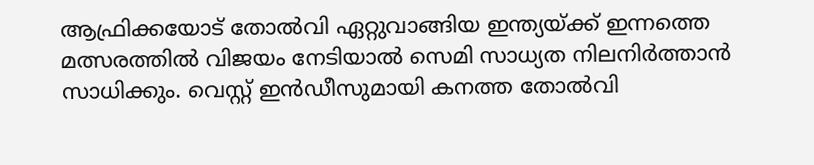ആഫ്രിക്കയോട് തോൽവി ഏറ്റുവാങ്ങിയ ഇന്ത്യയ്ക്ക് ഇന്നത്തെ മത്സരത്തിൽ വിജയം നേടിയാൽ സെമി സാധ്യത നിലനിർത്താൻ സാധിക്കും. വെസ്റ്റ് ഇൻഡീസുമായി കനത്ത തോൽവി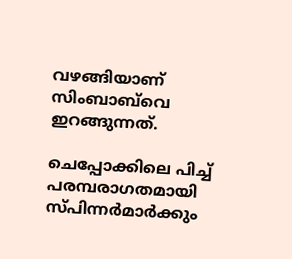വഴങ്ങിയാണ് സിംബാബ്‌വെ ഇറങ്ങുന്നത്.

ചെപ്പോക്കിലെ പിച്ച് പരമ്പരാഗതമായി സ്പിന്നർമാർക്കും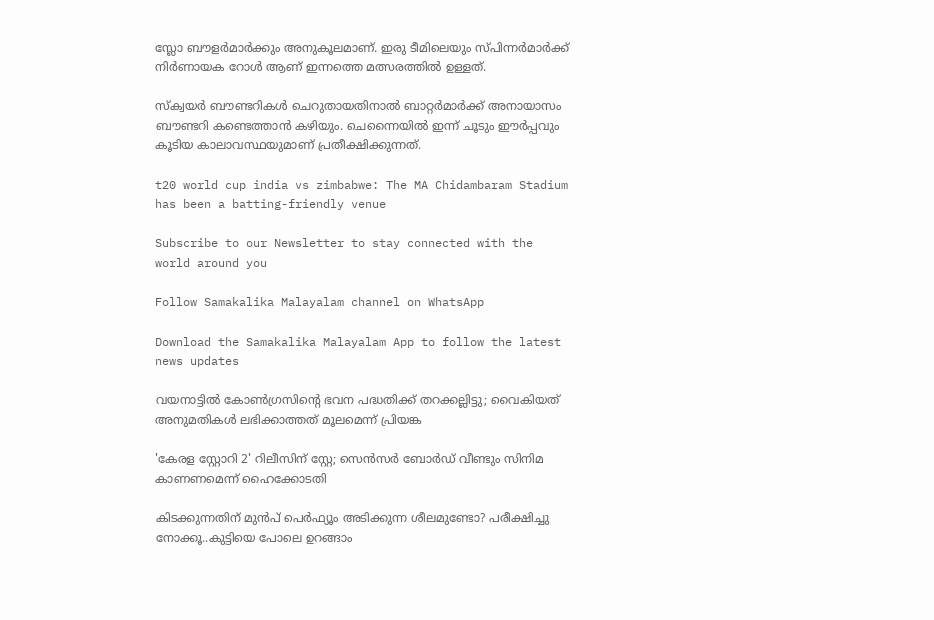സ്ലോ ബൗളർമാർക്കും അനുകൂലമാണ്. ഇരു ടീമിലെയും സ്പിന്നർമാർക്ക് നിർണായക റോൾ ആണ് ഇന്നത്തെ മത്സരത്തിൽ ഉള്ളത്.

സ്ക്വയർ ബൗണ്ടറികൾ ചെറുതായതിനാൽ ബാറ്റർമാർക്ക് അനായാസം ബൗണ്ടറി കണ്ടെത്താൻ കഴിയും. ചെന്നൈയിൽ ഇന്ന് ചൂടും ഈർപ്പവും കൂടിയ കാലാവസ്ഥയുമാണ് പ്രതീക്ഷിക്കുന്നത്.

t20 world cup india vs zimbabwe: The MA Chidambaram Stadium has been a batting-friendly venue

Subscribe to our Newsletter to stay connected with the world around you

Follow Samakalika Malayalam channel on WhatsApp

Download the Samakalika Malayalam App to follow the latest news updates

വയനാട്ടില്‍ കോണ്‍ഗ്രസിന്റെ ഭവന പദ്ധതിക്ക് തറക്കല്ലിട്ടു; വൈകിയത് അനുമതികള്‍ ലഭിക്കാത്തത് മൂലമെന്ന് പ്രിയങ്ക

'കേരള സ്റ്റോറി 2' റിലീസിന് സ്റ്റേ; സെൻസർ ബോർഡ് വീണ്ടും സിനിമ കാണണമെന്ന് ഹൈക്കോടതി

കിടക്കുന്നതിന് മുൻപ് പെർഫ്യൂം അടിക്കുന്ന ശീലമുണ്ടോ? പരീക്ഷിച്ചു നോക്കൂ..കുട്ടിയെ പോലെ ഉറങ്ങാം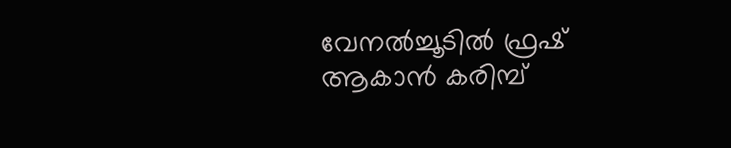വേനൽച്ചൂടിൽ ഫ്രഷ് ആകാൻ കരിമ്പ്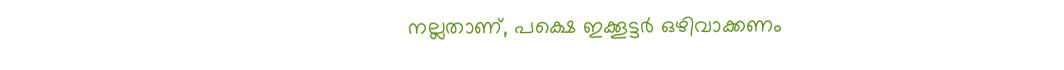നല്ലതാണ്, പക്ഷെ ഇക്കൂട്ടർ ഒഴിവാക്കണം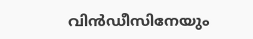വിന്‍ഡീസിനേയും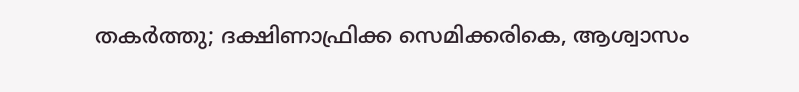തകര്‍ത്തു; ദക്ഷിണാഫ്രിക്ക സെമിക്കരികെ, ആശ്വാസം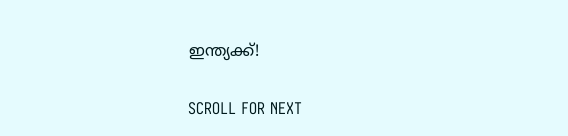ഇന്ത്യക്ക്!

SCROLL FOR NEXT